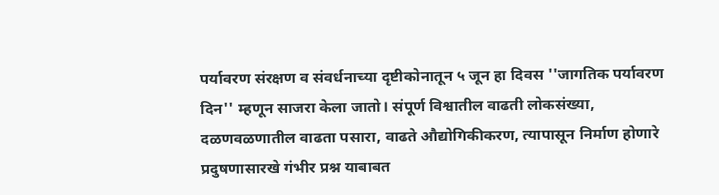पर्यावरण संरक्षण व संवर्धनाच्या दृष्टीकोनातून ५ जून हा दिवस ''जागतिक पर्यावरण दिन'' म्हणून साजरा केला जातो। संपूर्ण विश्वातील वाढती लोकसंख्या, दळणवळणातील वाढता पसारा, वाढते औद्योगिकीकरण, त्यापासून निर्माण होणारे प्रदुषणासारखे गंभीर प्रश्न याबाबत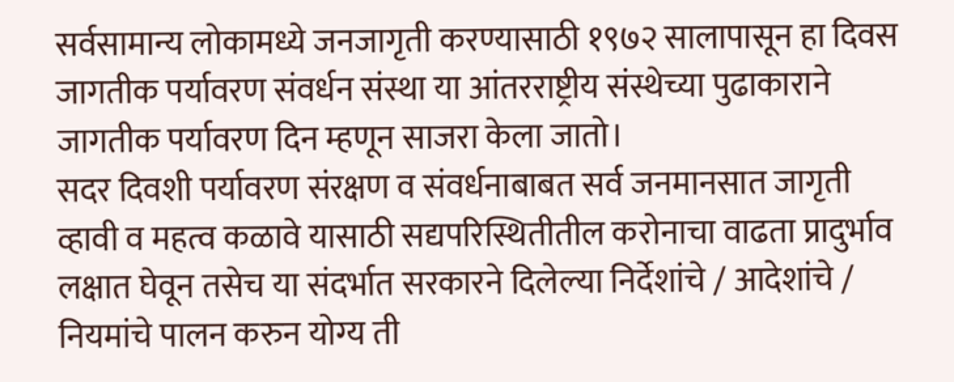सर्वसामान्य लोकामध्ये जनजागृती करण्यासाठी १९७२ सालापासून हा दिवस जागतीक पर्यावरण संवर्धन संस्था या आंतरराष्ट्रीय संस्थेच्या पुढाकाराने जागतीक पर्यावरण दिन म्हणून साजरा केला जातो।
सदर दिवशी पर्यावरण संरक्षण व संवर्धनाबाबत सर्व जनमानसात जागृती व्हावी व महत्व कळावे यासाठी सद्यपरिस्थितीतील करोनाचा वाढता प्रादुर्भाव लक्षात घेवून तसेच या संदर्भात सरकारने दिलेल्या निर्देशांचे / आदेशांचे / नियमांचे पालन करुन योग्य ती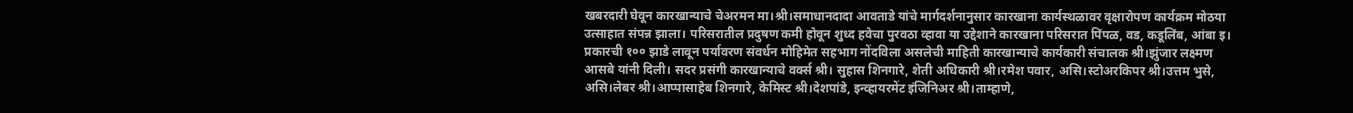खबरदारी घेवून कारखान्याचे चेअरमन मा।श्री।समाधानदादा आवताडे यांचे मार्गदर्शनानुसार कारखाना कार्यस्थळावर वृक्षारोपण कार्यक्रम मोठया उत्साहात संपन्न झाला। परिसरातील प्रदुषण कमी होवून शुध्द हवेचा पुरवठा व्हावा या उद्देशाने कारखाना परिसरात पिंपळ, वड, कडूलिंब, आंबा इ। प्रकारची १०० झाडे लावून पर्यावरण संवर्धन मोहिमेत सहभाग नोंदविला असलेची माहिती कारखान्याचे कार्यकारी संचालक श्री।झुंजार लक्ष्मण आसबे यांनी दिली। सदर प्रसंगी कारखान्याचे वर्क्स श्री। सुहास शिनगारे, शेती अधिकारी श्री।रमेश पवार, असि।स्टोअरकिपर श्री।उत्तम भुसे, असि।लेबर श्री।आप्पासाहेब शिनगारे, केमिस्ट श्री।देशपांडे, इन्व्हायरमेंट इंजिनिअर श्री।ताम्हाणे,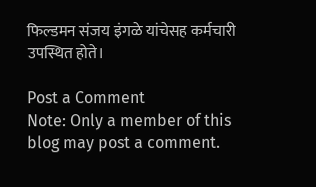फिल्डमन संजय इंगळे यांचेसह कर्मचारी उपस्थित होते।

Post a Comment
Note: Only a member of this blog may post a comment.